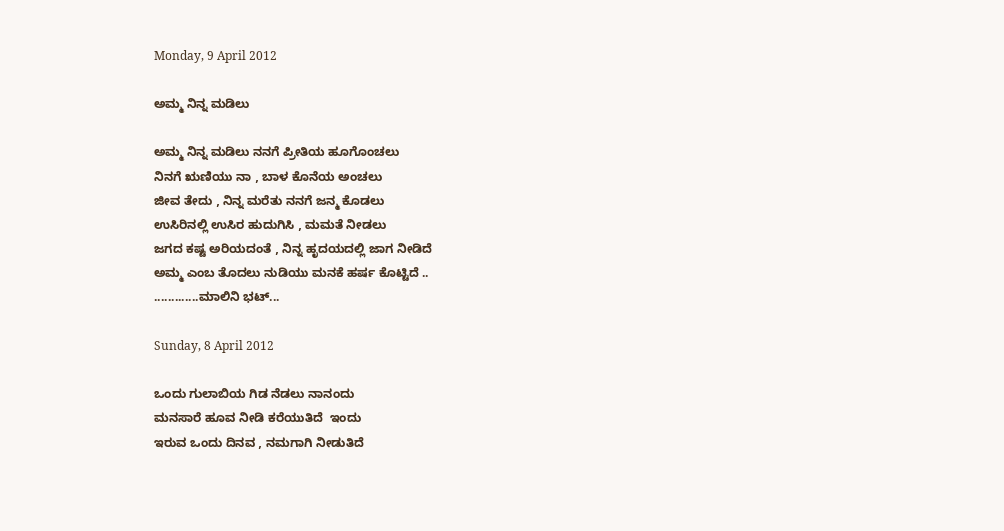Monday, 9 April 2012

ಅಮ್ಮ ನಿನ್ನ ಮಡಿಲು

ಅಮ್ಮ ನಿನ್ನ ಮಡಿಲು ನನಗೆ ಪ್ರೀತಿಯ ಹೂಗೊಂಚಲು
ನಿನಗೆ ಋಣಿಯು ನಾ , ಬಾಳ ಕೊನೆಯ ಅಂಚಲು
ಜೀವ ತೇದು , ನಿನ್ನ ಮರೆತು ನನಗೆ ಜನ್ಮ ಕೊಡಲು
ಉಸಿರಿನಲ್ಲಿ ಉಸಿರ ಹುದುಗಿಸಿ , ಮಮತೆ ನೀಡಲು
ಜಗದ ಕಷ್ಟ ಅರಿಯದಂತೆ , ನಿನ್ನ ಹೃದಯದಲ್ಲಿ ಜಾಗ ನೀಡಿದೆ
ಅಮ್ಮ ಎಂಬ ತೊದಲು ನುಡಿಯು ಮನಕೆ ಹರ್ಷ ಕೊಟ್ಟಿದೆ ..
.............ಮಾಲಿನಿ ಭಟ್...

Sunday, 8 April 2012

ಒಂದು ಗುಲಾಬಿಯ ಗಿಡ ನೆಡಲು ನಾನಂದು
ಮನಸಾರೆ ಹೂವ ನೀಡಿ ಕರೆಯುತಿದೆ  ಇಂದು
ಇರುವ ಒಂದು ದಿನವ , ನಮಗಾಗಿ ನೀಡುತಿದೆ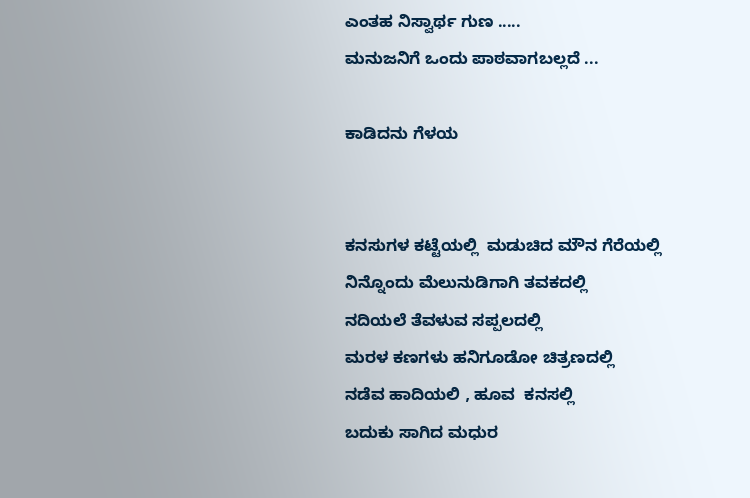ಎಂತಹ ನಿಸ್ವಾರ್ಥ ಗುಣ .....
ಮನುಜನಿಗೆ ಒಂದು ಪಾಠವಾಗಬಲ್ಲದೆ ...

ಕಾಡಿದನು ಗೆಳಯ


ಕನಸುಗಳ ಕಟ್ಟೆಯಲ್ಲಿ  ಮಡುಚಿದ ಮೌನ ಗೆರೆಯಲ್ಲಿ
ನಿನ್ನೊಂದು ಮೆಲುನುಡಿಗಾಗಿ ತವಕದಲ್ಲಿ
ನದಿಯಲೆ ತೆವಳುವ ಸಪ್ಪಲದಲ್ಲಿ
ಮರಳ ಕಣಗಳು ಹನಿಗೂಡೋ ಚಿತ್ರಣದಲ್ಲಿ
ನಡೆವ ಹಾದಿಯಲಿ , ಹೂವ  ಕನಸಲ್ಲಿ
ಬದುಕು ಸಾಗಿದ ಮಧುರ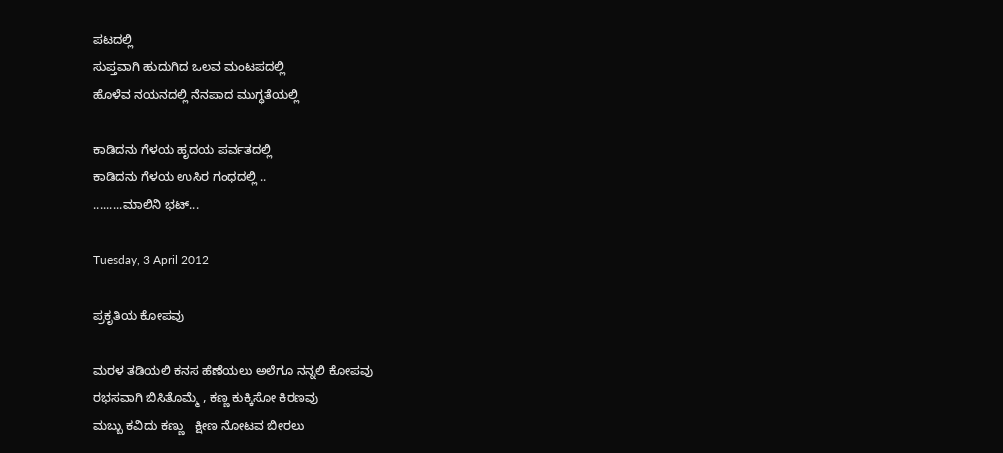ಪಟದಲ್ಲಿ
ಸುಪ್ತವಾಗಿ ಹುದುಗಿದ ಒಲವ ಮಂಟಪದಲ್ಲಿ
ಹೊಳೆವ ನಯನದಲ್ಲಿ ನೆನಪಾದ ಮುಗ್ಧತೆಯಲ್ಲಿ

ಕಾಡಿದನು ಗೆಳಯ ಹೃದಯ ಪರ್ವತದಲ್ಲಿ
ಕಾಡಿದನು ಗೆಳಯ ಉಸಿರ ಗಂಧದಲ್ಲಿ ..
.........ಮಾಲಿನಿ ಭಟ್...

Tuesday, 3 April 2012

ಪ್ರಕೃತಿಯ ಕೋಪವು

ಮರಳ ತಡಿಯಲಿ ಕನಸ ಹೆಣೆಯಲು ಅಲೆಗೂ ನನ್ನಲಿ ಕೋಪವು
ರಭಸವಾಗಿ ಬಿಸಿತೊಮ್ಮೆ , ಕಣ್ಣ ಕುಕ್ಕಿಸೋ ಕಿರಣವು
ಮಬ್ಬು ಕವಿದು ಕಣ್ಣು   ಕ್ಷೀಣ ನೋಟವ ಬೀರಲು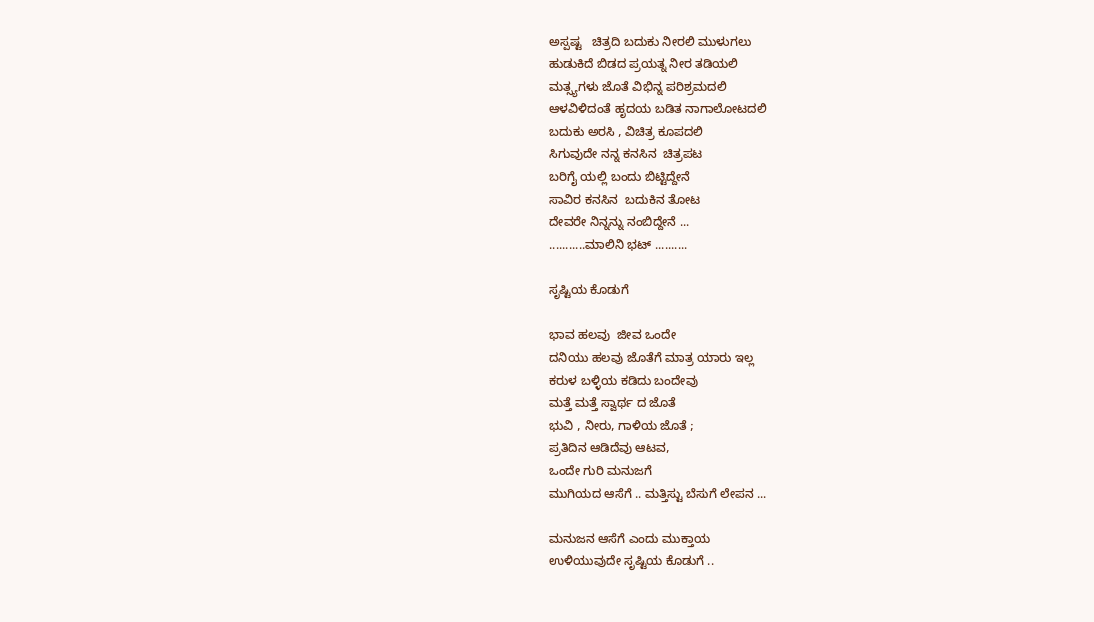ಅಸ್ಪಷ್ಟ   ಚಿತ್ರದಿ ಬದುಕು ನೀರಲಿ ಮುಳುಗಲು
ಹುಡುಕಿದೆ ಬಿಡದ ಪ್ರಯತ್ನ ನೀರ ತಡಿಯಲಿ
ಮತ್ಸ್ಯಗಳು ಜೊತೆ ವಿಭಿನ್ನ ಪರಿಶ್ರಮದಲಿ
ಆಳವಿಳಿದಂತೆ ಹೃದಯ ಬಡಿತ ನಾಗಾಲೋಟದಲಿ
ಬದುಕು ಅರಸಿ , ವಿಚಿತ್ರ ಕೂಪದಲಿ
ಸಿಗುವುದೇ ನನ್ನ ಕನಸಿನ  ಚಿತ್ರಪಟ
ಬರಿಗೈ ಯಲ್ಲಿ ಬಂದು ಬಿಟ್ಟಿದ್ದೇನೆ
ಸಾವಿರ ಕನಸಿನ  ಬದುಕಿನ ತೋಟ
ದೇವರೇ ನಿನ್ನನ್ನು ನಂಬಿದ್ದೇನೆ ...
...........ಮಾಲಿನಿ ಭಟ್ ..........

ಸೃಷ್ಟಿಯ ಕೊಡುಗೆ

ಭಾವ ಹಲವು  ಜೀವ ಒಂದೇ
ದನಿಯು ಹಲವು ಜೊತೆಗೆ ಮಾತ್ರ ಯಾರು ಇಲ್ಲ
ಕರುಳ ಬಳ್ಳಿಯ ಕಡಿದು ಬಂದೇವು
ಮತ್ತೆ ಮತ್ತೆ ಸ್ವಾರ್ಥ ದ ಜೊತೆ
ಭುವಿ , ನೀರು, ಗಾಳಿಯ ಜೊತೆ ;
ಪ್ರತಿದಿನ ಆಡಿದೆವು ಆಟವ,
ಒಂದೇ ಗುರಿ ಮನುಜಗೆ
ಮುಗಿಯದ ಆಸೆಗೆ .. ಮತ್ತಿಸ್ಟು ಬೆಸುಗೆ ಲೇಪನ ...

ಮನುಜನ ಆಸೆಗೆ ಎಂದು ಮುಕ್ತಾಯ
ಉಳಿಯುವುದೇ ಸೃಷ್ಟಿಯ ಕೊಡುಗೆ ..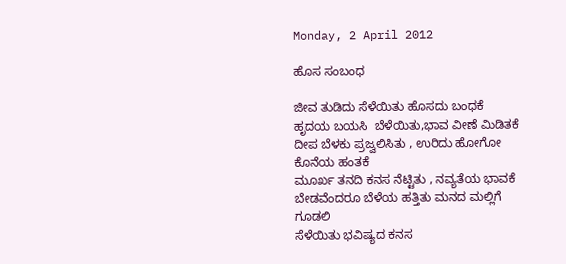Monday, 2 April 2012

ಹೊಸ ಸಂಬಂಧ

ಜೀವ ತುಡಿದು ಸೆಳೆಯಿತು ಹೊಸದು ಬಂಧಕೆ
ಹೃದಯ ಬಯಸಿ  ಬೆಳೆಯಿತು,ಭಾವ ವೀಣೆ ಮಿಡಿತಕೆ
ದೀಪ ಬೆಳಕು ಪ್ರಜ್ವಲಿಸಿತು , ಉರಿದು ಹೋಗೋ ಕೊನೆಯ ಹಂತಕೆ
ಮೂರ್ಖ ತನದಿ ಕನಸ ನೆಟ್ಟಿತು , ನವ್ಯತೆಯ ಭಾವಕೆ
ಬೇಡವೆಂದರೂ ಬೆಳೆಯ ಹತ್ತಿತು ಮನದ ಮಲ್ಲಿಗೆ ಗೂಡಲಿ
ಸೆಳೆಯಿತು ಭವಿಷ್ಯದ ಕನಸ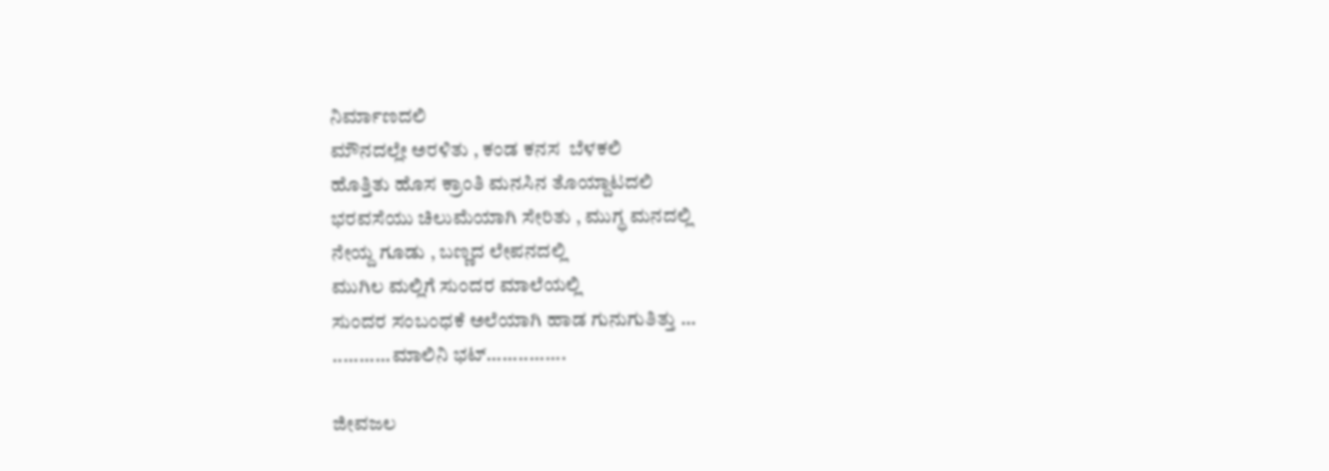ನಿರ್ಮಾಣದಲಿ
ಮೌನದಲ್ಲೇ ಅರಳಿತು , ಕಂಡ ಕನಸ  ಬೆಳಕಲಿ
ಹೊತ್ತಿತು ಹೊಸ ಕ್ರಾಂತಿ ಮನಸಿನ ತೊಯ್ದಾಟದಲಿ
ಭರವಸೆಯು ಚಿಲುಮೆಯಾಗಿ ಸೇರಿತು , ಮುಗ್ಧ ಮನದಲ್ಲಿ
ನೇಯ್ದ ಗೂಡು , ಬಣ್ಣದ ಲೇಪನದಲ್ಲಿ
ಮುಗಿಲ ಮಲ್ಲಿಗೆ ಸುಂದರ ಮಾಲೆಯಲ್ಲಿ
ಸುಂದರ ಸಂಬಂಧಕೆ ಅಲೆಯಾಗಿ ಹಾಡ ಗುನುಗುತಿತ್ತು ...
...........ಮಾಲಿನಿ ಭಟ್...............

ಜೀವಜಲ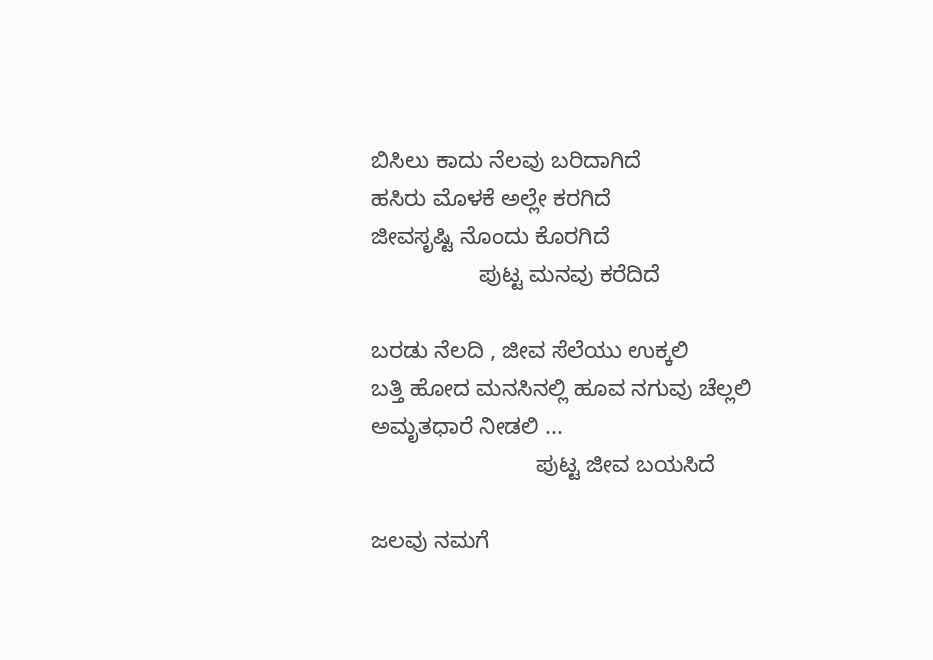ಬಿಸಿಲು ಕಾದು ನೆಲವು ಬರಿದಾಗಿದೆ
ಹಸಿರು ಮೊಳಕೆ ಅಲ್ಲೇ ಕರಗಿದೆ
ಜೀವಸೃಷ್ಟಿ ನೊಂದು ಕೊರಗಿದೆ
                 ಪುಟ್ಟ ಮನವು ಕರೆದಿದೆ

ಬರಡು ನೆಲದಿ , ಜೀವ ಸೆಲೆಯು ಉಕ್ಕಲಿ
ಬತ್ತಿ ಹೋದ ಮನಸಿನಲ್ಲಿ ಹೂವ ನಗುವು ಚೆಲ್ಲಲಿ
ಅಮೃತಧಾರೆ ನೀಡಲಿ ...
                          ಪುಟ್ಟ ಜೀವ ಬಯಸಿದೆ

ಜಲವು ನಮಗೆ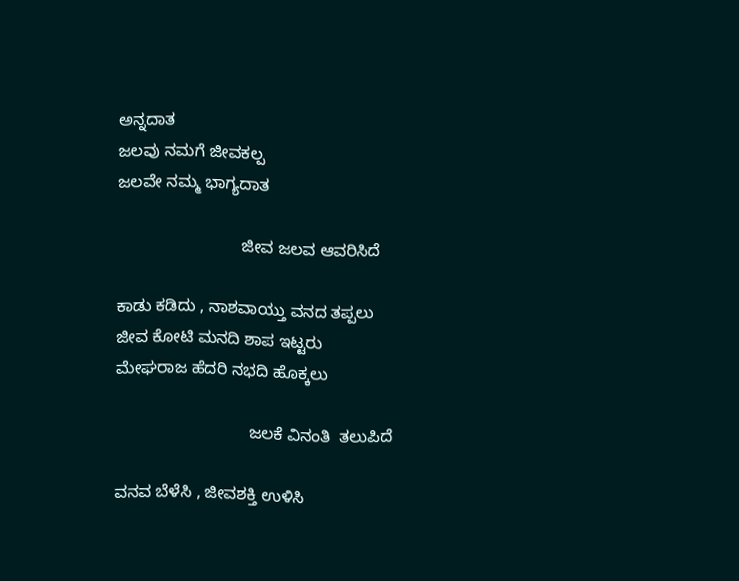ಅನ್ನದಾತ
ಜಲವು ನಮಗೆ ಜೀವಕಲ್ಪ
ಜಲವೇ ನಮ್ಮ ಭಾಗ್ಯದಾತ

                           ಜೀವ ಜಲವ ಆವರಿಸಿದೆ

ಕಾಡು ಕಡಿದು , ನಾಶವಾಯ್ತು ವನದ ತಪ್ಪಲು
ಜೀವ ಕೋಟಿ ಮನದಿ ಶಾಪ ಇಟ್ಟರು
ಮೇಘರಾಜ ಹೆದರಿ ನಭದಿ ಹೊಕ್ಕಲು

                             ಜಲಕೆ ವಿನಂತಿ  ತಲುಪಿದೆ

ವನವ ಬೆಳೆಸಿ , ಜೀವಶಕ್ತಿ ಉಳಿಸಿ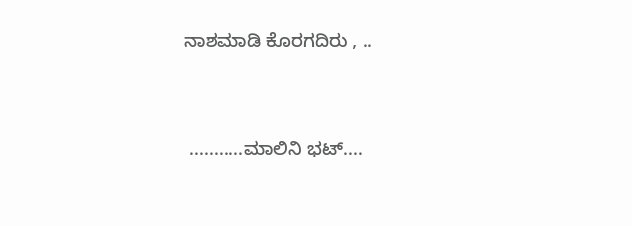ನಾಶಮಾಡಿ ಕೊರಗದಿರು , ..


 ...........ಮಾಲಿನಿ ಭಟ್....